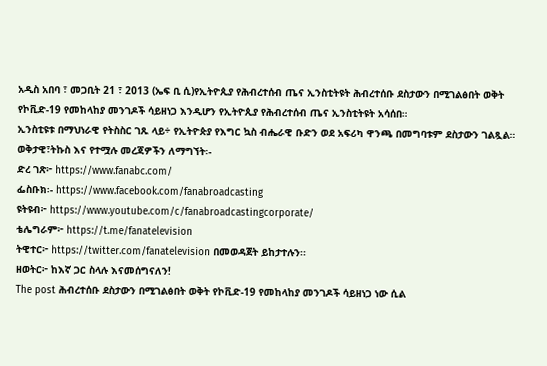አዲስ አበባ ፣ መጋቢት 21 ፣ 2013 (ኤፍ ቢ ሲ)የኢትዮጲያ የሕብረተሰብ ጤና ኢንስቲትዩት ሕብረተሰቡ ደስታውን በሚገልፅበት ወቅት የኮቪድ-19 የመከላከያ መንገዶች ሳይዘነጋ እንዲሆን የኢትዮጲያ የሕብረተሰብ ጤና ኢንስቲትዩት አሳሰበ።
ኢንስቲዩቱ በማህነራዊ የትስስር ገጹ ላይ÷ የኢትዮጵያ የእግር ኳስ ብሔራዊ ቡድን ወደ አፍሪካ ዋንጫ በመግባቱም ደስታውን ገልጿል።
ወቅታዊ፣ትኩስ እና የተሟሉ መረጃዎችን ለማግኘት፡-
ድረ ገጽ፦ https://www.fanabc.com/
ፌስቡክ፡- https://www.facebook.com/fanabroadcasting
ዩትዩብ፦ https://www.youtube.com/c/fanabroadcastingcorporate/
ቴሌግራም፦ https://t.me/fanatelevision
ትዊተር፦ https://twitter.com/fanatelevision በመወዳጀት ይከታተሉን፡፡
ዘወትር፦ ከእኛ ጋር ስላሉ እናመሰግናለን!
The post ሕብረተሰቡ ደስታውን በሚገልፅበት ወቅት የኮቪድ-19 የመከላከያ መንገዶች ሳይዘነጋ ነው ሲል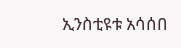ኢንስቲዩቱ አሳሰበ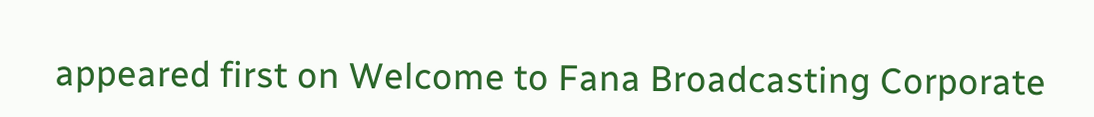appeared first on Welcome to Fana Broadcasting Corporate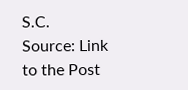S.C.
Source: Link to the Post